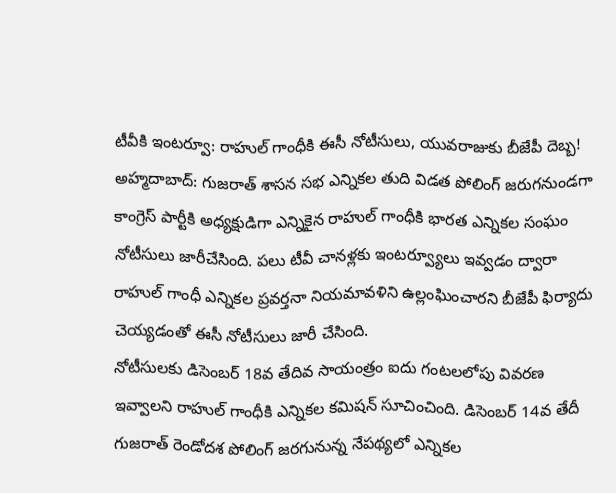టీవీకి ఇంటర్వూ: రాహుల్ గాంధీకి ఈసీ నోటీసులు, యువరాజుకు బీజేపీ దెబ్బ!
అహ్మదాబాద్: గుజరాత్ శాసన సభ ఎన్నికల తుది విడత పోలింగ్ జరుగనుండగా కాంగ్రెస్ పార్టీకి అధ్యక్షుడిగా ఎన్నికైన రాహుల్ గాంధీకి భారత ఎన్నికల సంఘం నోటీసులు జారీచేసింది. పలు టీవీ చానళ్లకు ఇంటర్వ్యూలు ఇవ్వడం ద్వారా రాహుల్ గాంధీ ఎన్నికల ప్రవర్తనా నియమావళిని ఉల్లంఘించారని బీజేపీ ఫిర్యాదు చెయ్యడంతో ఈసీ నోటీసులు జారీ చేసింది.
నోటీసులకు డిసెంబర్ 18వ తేదివ సాయంత్రం ఐదు గంటలలోపు వివరణ ఇవ్వాలని రాహుల్ గాంధీకి ఎన్నికల కమిషన్ సూచించింది. డిసెంబర్ 14వ తేదీ గుజరాత్ రెండోదశ పోలింగ్ జరగునున్న నేపథ్యలో ఎన్నికల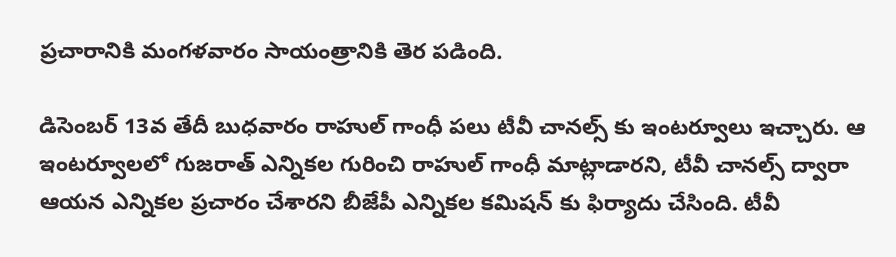ప్రచారానికి మంగళవారం సాయంత్రానికి తెర పడింది.

డిసెంబర్ 13వ తేదీ బుధవారం రాహుల్ గాంధీ పలు టీవీ చానల్స్ కు ఇంటర్వూలు ఇచ్చారు. ఆ ఇంటర్వూలలో గుజరాత్ ఎన్నికల గురించి రాహుల్ గాంధీ మాట్లాడారని, టీవీ చానల్స్ ద్వారా ఆయన ఎన్నికల ప్రచారం చేశారని బీజేపీ ఎన్నికల కమిషన్ కు ఫిర్యాదు చేసింది. టీవీ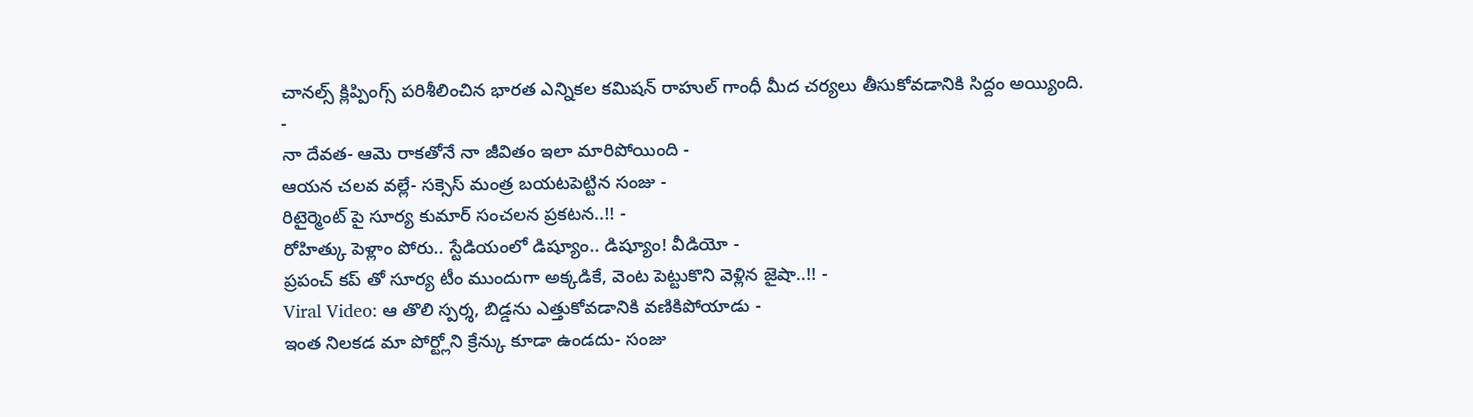చానల్స్ క్లిప్పింగ్స్ పరిశీలించిన భారత ఎన్నికల కమిషన్ రాహుల్ గాంధీ మీద చర్యలు తీసుకోవడానికి సిద్దం అయ్యింది.
-
నా దేవత- ఆమె రాకతోనే నా జీవితం ఇలా మారిపోయింది -
ఆయన చలవ వల్లే- సక్సెస్ మంత్ర బయటపెట్టిన సంజు -
రిటైర్మెంట్ పై సూర్య కుమార్ సంచలన ప్రకటన..!! -
రోహిత్కు పెళ్లాం పోరు.. స్టేడియంలో డిష్యూం.. డిష్యూం! వీడియో -
ప్రపంచ్ కప్ తో సూర్య టీం ముందుగా అక్కడికే, వెంట పెట్టుకొని వెళ్లిన జైషా..!! -
Viral Video: ఆ తొలి స్పర్శ, బిడ్డను ఎత్తుకోవడానికి వణికిపోయాడు -
ఇంత నిలకడ మా పోర్ట్లోని క్రేన్కు కూడా ఉండదు- సంజు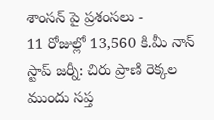శాంసన్ పై ప్రశంసలు -
11 రోజుల్లో 13,560 కి.మీ నాన్ స్టాప్ జర్నీ: చిరు ప్రాణి రెక్కల ముందు సప్త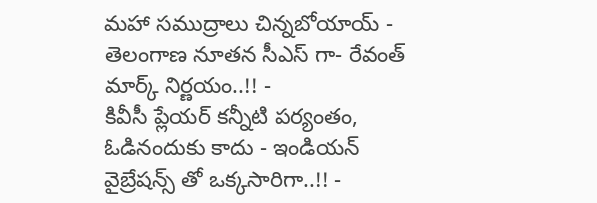మహా సముద్రాలు చిన్నబోయాయ్ -
తెలంగాణ నూతన సీఎస్ గా- రేవంత్ మార్క్ నిర్ణయం..!! -
కివీసీ ప్లేయర్ కన్నీటి పర్యంతం, ఓడినందుకు కాదు - ఇండియన్ వైబ్రేషన్స్ తో ఒక్కసారిగా..!! -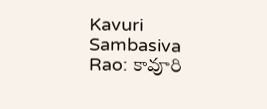Kavuri Sambasiva Rao: కావూరి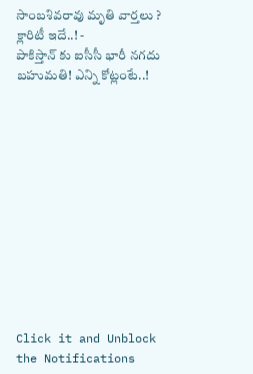సాంబశివరావు మృతి వార్తలు ? క్లారిటీ ఇదే..! -
పాకిస్తాన్ కు ఐసీసీ భారీ నగదు బహుమతి! ఎన్ని కోట్లంటే..!












Click it and Unblock the Notifications